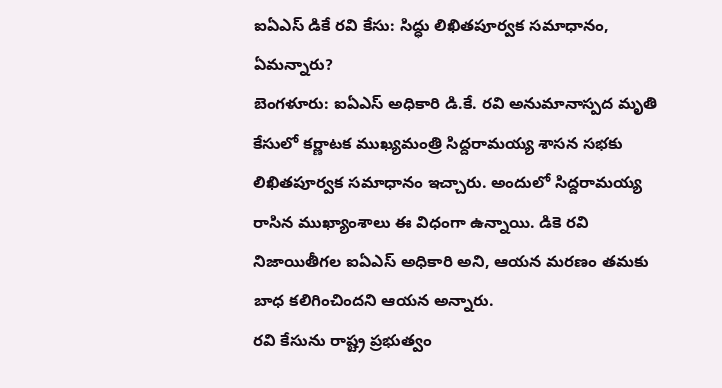ఐఏఎస్ డికే రవి కేసు: సిద్ధు లిఖితపూర్వక సమాధానం, ఏమన్నారు?
బెంగళూరు: ఐఏఎస్ అధికారి డి.కే. రవి అనుమానాస్పద మృతి కేసులో కర్ణాటక ముఖ్యమంత్రి సిద్దరామయ్య శాసన సభకు లిఖితపూర్వక సమాధానం ఇచ్చారు. అందులో సిద్దరామయ్య రాసిన ముఖ్యాంశాలు ఈ విధంగా ఉన్నాయి. డికె రవి నిజాయితీగల ఐఏఎస్ అధికారి అని, ఆయన మరణం తమకు బాధ కలిగించిందని ఆయన అన్నారు.
రవి కేసును రాష్ట్ర ప్రభుత్వం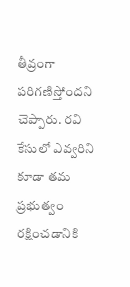తీవ్రంగా పరిగణిస్తోందని చెప్పారు. రవి కేసులో ఎవ్వరిని కూడా తమ ప్రభుత్వం రక్షించడానికి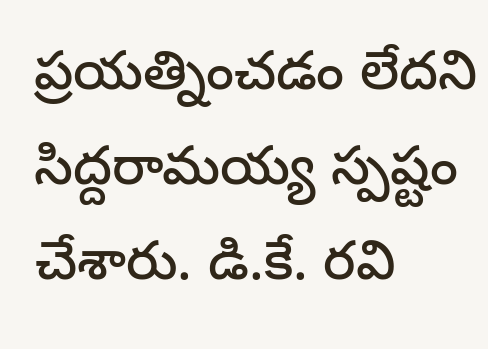ప్రయత్నించడం లేదని సిద్దరామయ్య స్పష్టం చేశారు. డి.కే. రవి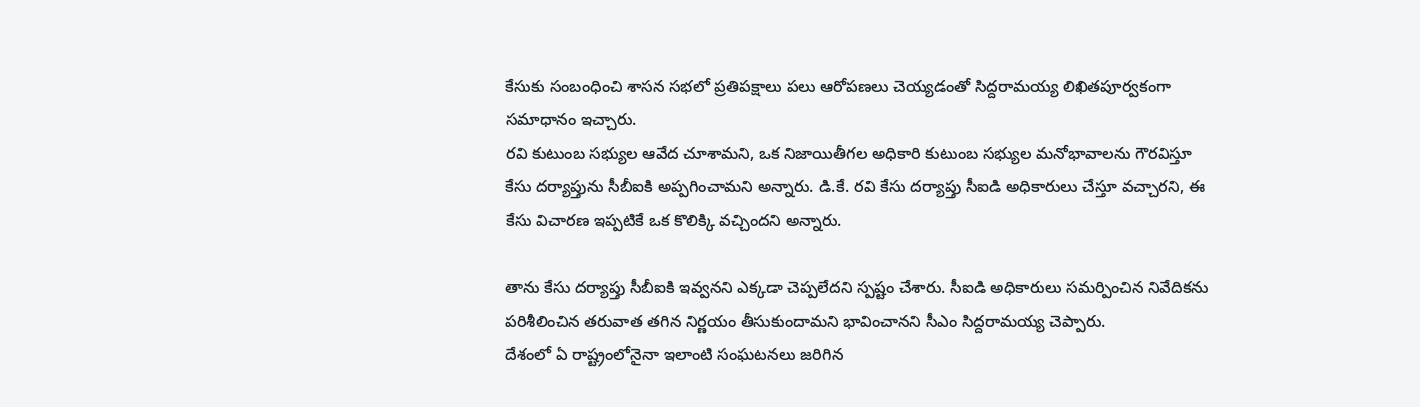కేసుకు సంబంధించి శాసన సభలో ప్రతిపక్షాలు పలు ఆరోపణలు చెయ్యడంతో సిద్దరామయ్య లిఖితపూర్వకంగా సమాధానం ఇచ్చారు.
రవి కుటుంబ సభ్యుల ఆవేద చూశామని, ఒక నిజాయితీగల అధికారి కుటుంబ సభ్యుల మనోభావాలను గౌరవిస్తూ కేసు దర్యాప్తును సీబీఐకి అప్పగించామని అన్నారు. డి.కే. రవి కేసు దర్యాప్తు సీఐడి అధికారులు చేస్తూ వచ్చారని, ఈ కేసు విచారణ ఇప్పటికే ఒక కొలిక్కి వచ్చిందని అన్నారు.

తాను కేసు దర్యాప్తు సీబీఐకి ఇవ్వనని ఎక్కడా చెప్పలేదని స్పష్టం చేశారు. సీఐడి అధికారులు సమర్పించిన నివేదికను పరిశీలించిన తరువాత తగిన నిర్ణయం తీసుకుందామని భావించానని సీఎం సిద్దరామయ్య చెప్పారు.
దేశంలో ఏ రాష్ట్రంలోనైనా ఇలాంటి సంఘటనలు జరిగిన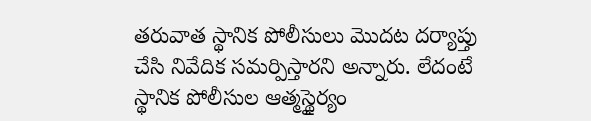తరువాత స్థానిక పోలీసులు మొదట దర్యాప్తు చేసి నివేదిక సమర్పిస్తారని అన్నారు. లేదంటే స్థానిక పోలీసుల ఆత్మస్థైర్యం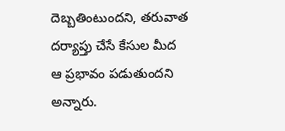దెబ్బతింటుందని, తరువాత దర్యాప్తు చేసే కేసుల మీద ఆ ప్రభావం పడుతుందని అన్నారు.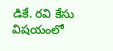డికే. రవి కేసు విషయంలో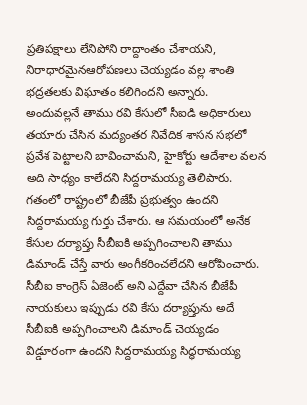ప్రతిపక్షాలు లేనిపోని రాద్దాంతం చేశాయని, నిరాధారమైనఆరోపణలు చెయ్యడం వల్ల శాంతి భద్రతలకు విఘాతం కలిగిందని అన్నారు.
అందువల్లనే తాము రవి కేసులో సీఐడి అధికారులు తయారు చేసిన మద్యంతర నివేదిక శాసన సభలో ప్రవేశ పెట్టాలని బావించామని, హైకోర్టు ఆదేశాల వలన అది సాధ్యం కాలేదని సిద్దరామయ్య తెలిపారు. గతంలో రాష్ట్రంలో బీజేపీ ప్రభుత్వం ఉందని సిద్దరామయ్య గుర్తు చేశారు. ఆ సమయంలో అనేక కేసుల దర్యాప్తు సీబీఐకి అప్పగించాలని తాము డిమాండ్ చేస్తే వారు అంగీకరించలేదని ఆరోపించారు. సీబీఐ కాంగ్రెస్ ఏజెంట్ అని ఎద్దేవా చేసిన బీజేపీ నాయకులు ఇప్పుడు రవి కేసు దర్యాప్తును అదే సీబీఐకి అప్పగించాలని డిమాండ్ చెయ్యడం విడ్డూరంగా ఉందని సిద్దరామయ్య సిద్ధరామయ్య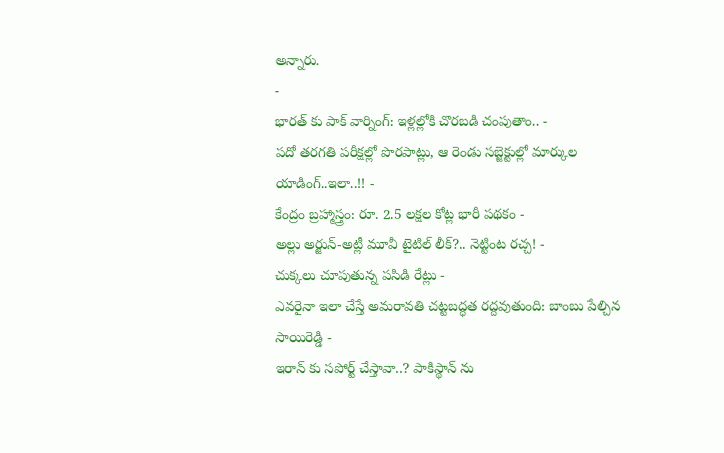అన్నారు.
-
భారత్ కు పాక్ వార్నింగ్: ఇళ్లల్లోకి చొరబడి చంపుతాం.. -
పదో తరగతి పరీక్షల్లో పొరపాట్లు, ఆ రెండు సబ్జెక్టుల్లో మార్కుల యాడింగ్..ఇలా..!! -
కేంద్రం బ్రహ్మాస్త్రం: రూ. 2.5 లక్షల కోట్ల భారీ పథకం -
అల్లు అర్జున్-అట్లీ మూవీ టైటిల్ లీక్?.. నెట్టింట రచ్చ! -
చుక్కలు చూపుతున్న పసిడి రేట్లు -
ఎవరైనా ఇలా చేస్తే అమరావతి చట్టబద్ధత రద్దవుతుంది: బాంబు పేల్చిన సాయిరెడ్డి -
ఇరాన్ కు సపోర్ట్ చేస్తావా..? పాకిస్థాన్ ను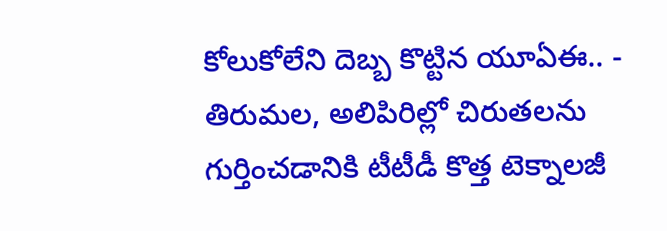కోలుకోలేని దెబ్బ కొట్టిన యూఏఈ.. -
తిరుమల, అలిపిరిల్లో చిరుతలను గుర్తించడానికి టీటీడీ కొత్త టెక్నాలజీ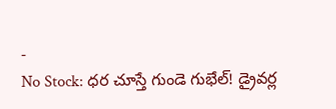-
No Stock: ధర చూస్తే గుండె గుభేల్! డ్రైవర్ల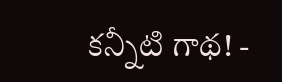కన్నీటి గాథ! -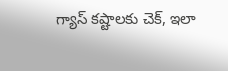గ్యాస్ కష్టాలకు చెక్, ఇలా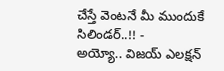చేస్తే వెంటనే మీ ముందుకే సిలిండర్..!! -
అయ్యో.. విజయ్ ఎలక్షన్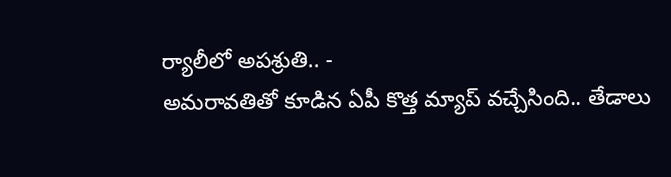ర్యాలీలో అపశ్రుతి.. -
అమరావతితో కూడిన ఏపీ కొత్త మ్యాప్ వచ్చేసింది.. తేడాలు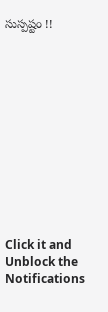సుస్పష్టం !!












Click it and Unblock the Notifications